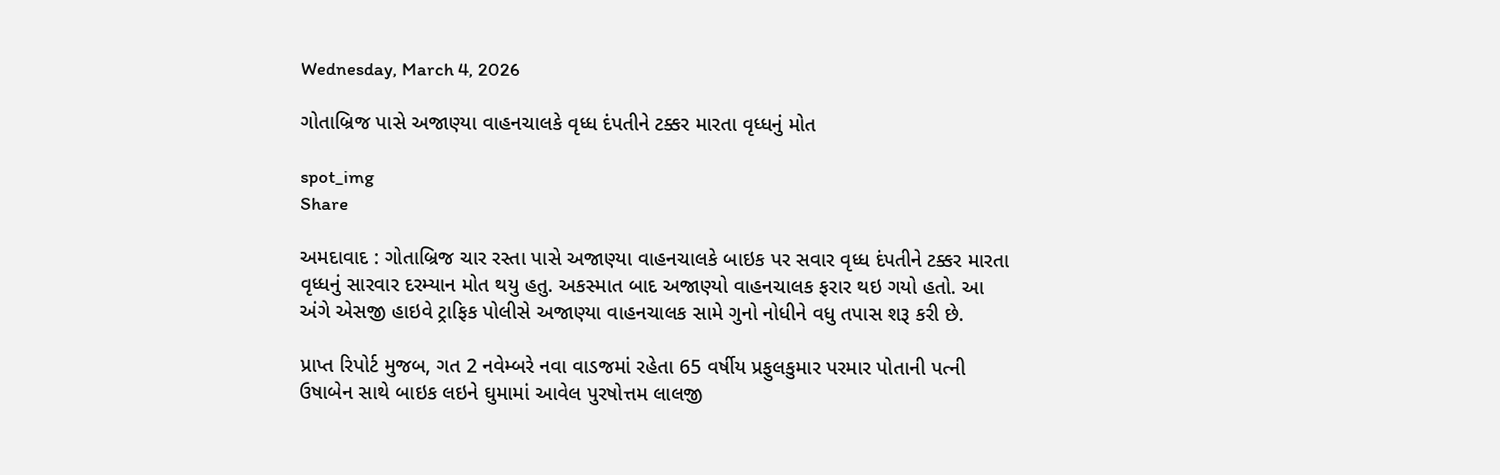Wednesday, March 4, 2026

ગોતાબ્રિજ પાસે અજાણ્યા વાહનચાલકે વૃધ્ધ દંપતીને ટક્કર મારતા વૃધ્ધનું મોત

spot_img
Share

અમદાવાદ : ગોતાબ્રિજ ચાર રસ્તા પાસે અજાણ્યા વાહનચાલકે બાઇક પર સવાર વૃધ્ધ દંપતીને ટક્કર મારતા વૃધ્ધનું સારવાર દરમ્યાન મોત થયુ હતુ. અકસ્માત બાદ અજાણ્યો વાહનચાલક ફરાર થઇ ગયો હતો. આ અંગે એસજી હાઇવે ટ્રાફિક પોલીસે અજાણ્યા વાહનચાલક સામે ગુનો નોધીને વધુ તપાસ શરૂ કરી છે.

પ્રાપ્ત રિપોર્ટ મુજબ, ગત 2 નવેમ્બરે નવા વાડજમાં રહેતા 65 વર્ષીય પ્રફુલકુમાર પરમાર પોતાની પત્ની ઉષાબેન સાથે બાઇક લઇને ઘુમામાં આવેલ પુરષોત્તમ લાલજી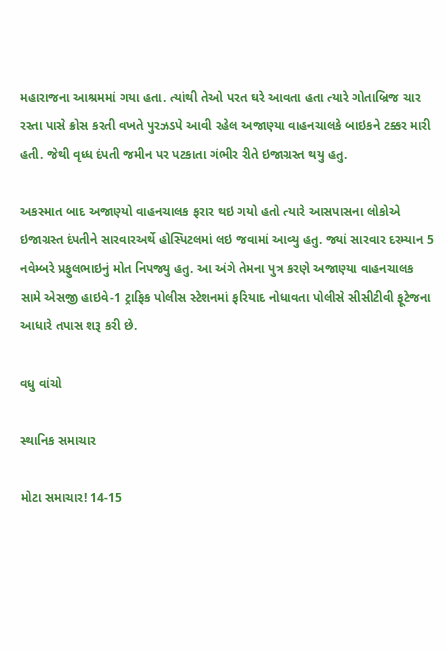મહારાજના આશ્રમમાં ગયા હતા. ત્યાંથી તેઓ પરત ઘરે આવતા હતા ત્યારે ગોતાબ્રિજ ચાર રસ્તા પાસે ક્રોસ કરતી વખતે પુરઝડપે આવી રહેલ અજાણ્યા વાહનચાલકે બાઇકને ટક્કર મારી હતી. જેથી વૃધ્ધ દંપતી જમીન પર પટકાતા ગંભીર રીતે ઇજાગ્રસ્ત થયુ હતુ.

અકસ્માત બાદ અજાણ્યો વાહનચાલક ફરાર થઇ ગયો હતો ત્યારે આસપાસના લોકોએ ઇજાગ્રસ્ત દંપતીને સારવારઅર્થે હોસ્પિટલમાં લઇ જવામાં આવ્યુ હતુ. જ્યાં સારવાર દરમ્યાન 5 નવેમ્બરે પ્રફુલભાઇનું મોત નિપજ્યુ હતુ. આ અંગે તેમના પુત્ર કરણે અજાણ્યા વાહનચાલક સામે એસજી હાઇવે-1 ટ્રાફિક પોલીસ સ્ટેશનમાં ફરિયાદ નોધાવતા પોલીસે સીસીટીવી ફૂટેજના આધારે તપાસ શરૂ કરી છે.

વધુ વાંચો

સ્થાનિક સમાચાર

મોટા સમાચાર! 14-15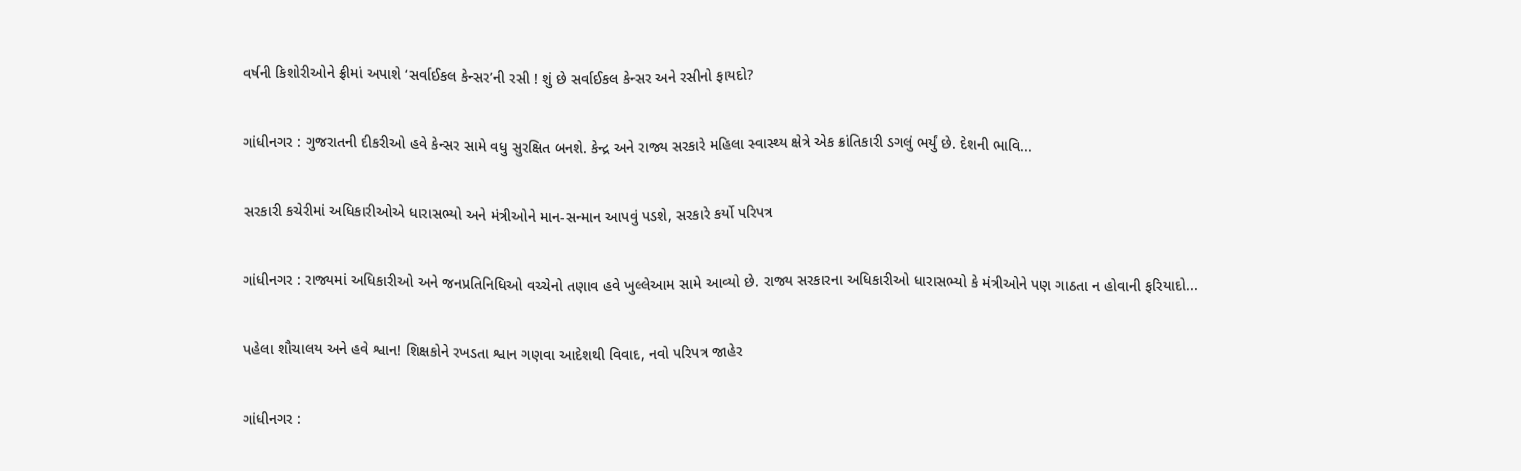વર્ષની કિશોરીઓને ફ્રીમાં અપાશે ‘સર્વાઈકલ કેન્સર’ની રસી ! શું છે સર્વાઈકલ કેન્સર અને રસીનો ફાયદો?

ગાંધીનગર : ગુજરાતની દીકરીઓ હવે કેન્સર સામે વધુ સુરક્ષિત બનશે. કેન્દ્ર અને રાજ્ય સરકારે મહિલા સ્વાસ્થ્ય ક્ષેત્રે એક ક્રાંતિકારી ડગલું ભર્યું છે. દેશની ભાવિ...

સરકારી કચેરીમાં અધિકારીઓએ ધારાસભ્યો અને મંત્રીઓને માન-સન્માન આપવું પડશે, સરકારે કર્યો પરિપત્ર

ગાંધીનગર : રાજ્યમાં અધિકારીઓ અને જનપ્રતિનિધિઓ વચ્ચેનો તણાવ હવે ખુલ્લેઆમ સામે આવ્યો છે. રાજ્ય સરકારના અધિકારીઓ ધારાસભ્યો કે મંત્રીઓને પણ ગાઠતા ન હોવાની ફરિયાદો...

પહેલા શૌચાલય અને હવે શ્વાન! શિક્ષકોને રખડતા શ્વાન ગણવા આદેશથી વિવાદ, નવો પરિપત્ર જાહેર

ગાંધીનગર :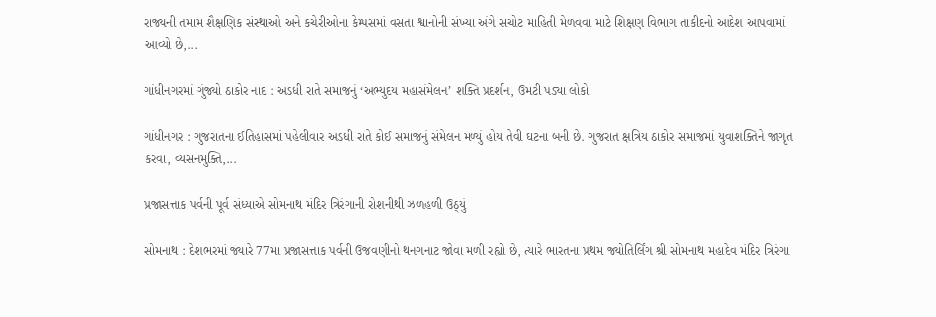રાજ્યની તમામ શૈક્ષણિક સંસ્થાઓ અને કચેરીઓના કેમ્પસમાં વસતા શ્વાનોની સંખ્યા અંગે સચોટ માહિતી મેળવવા માટે શિક્ષણ વિભાગ તાકીદનો આદેશ આપવામાં આવ્યો છે,...

ગાંધીનગરમાં ગુંજ્યો ઠાકોર નાદ : અડધી રાતે સમાજનું ‘અભ્યુદય મહાસંમેલન’ શક્તિ પ્રદર્શન, ઉમટી પડ્યા લોકો

ગાંધીનગર : ગુજરાતના ઈતિહાસમાં પહેલીવાર અડધી રાતે કોઈ સમાજનું સંમેલન મળ્યું હોય તેવી ઘટના બની છે. ગુજરાત ક્ષત્રિય ઠાકોર સમાજમાં યુવાશક્તિને જાગૃત કરવા, વ્યસનમુક્તિ,...

પ્રજાસત્તાક પર્વની પૂર્વ સંધ્યાએ સોમનાથ મંદિર ત્રિરંગાની રોશનીથી ઝળહળી ઉઠ્યું

સોમનાથ : દેશભરમાં જ્યારે 77મા પ્રજાસત્તાક પર્વની ઉજવણીનો થનગનાટ જોવા મળી રહ્યો છે, ત્યારે ભારતના પ્રથમ જ્યોતિર્લિંગ શ્રી સોમનાથ મહાદેવ મંદિર ત્રિરંગા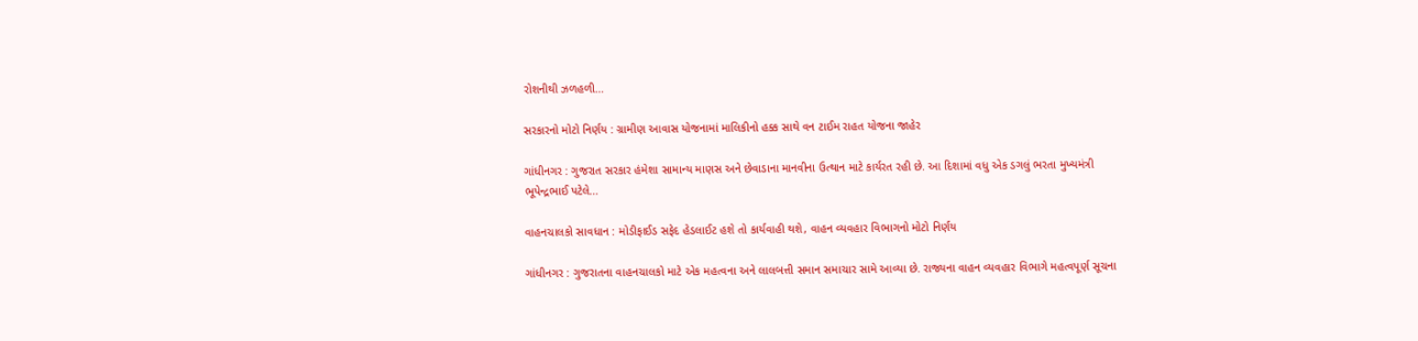રોશનીથી ઝળહળી...

સરકારનો મોટો નિર્ણય : ગ્રામીણ આવાસ યોજનામાં માલિકીનો હક્ક સાથે વન ટાઈમ રાહત યોજના જાહેર

ગાંધીનગર : ગુજરાત સરકાર હંમેશા સામાન્ય માણસ અને છેવાડાના માનવીના ઉત્થાન માટે કાર્યરત રહી છે. આ દિશામાં વધુ એક ડગલું ભરતા મુખ્યમંત્રી ભૂપેન્દ્રભાઈ પટેલે...

વાહનચાલકો સાવધાન : મોડીફાઈડ સફેદ હેડલાઈટ હશે તો કાર્યવાહી થશે, વાહન વ્યવહાર વિભાગનો મોટો નિર્ણય

ગાંધીનગર : ગુજરાતના વાહનચાલકો માટે એક મહત્વના અને લાલબત્તી સમાન સમાચાર સામે આવ્યા છે. રાજ્યના વાહન વ્યવહાર વિભાગે મહત્વપૂર્ણ સૂચના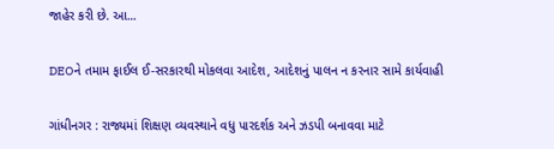જાહેર કરી છે. આ...

DEOને તમામ ફાઈલ ઈ-સરકારથી મોકલવા આદેશ, આદેશનું પાલન ન કરનાર સામે કાર્યવાહી

ગાંધીનગર : રાજ્યમાં શિક્ષણ વ્યવસ્થાને વધુ પારદર્શક અને ઝડપી બનાવવા માટે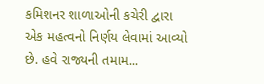કમિશનર શાળાઓની કચેરી દ્વારા એક મહત્વનો નિર્ણય લેવામાં આવ્યો છે. હવે રાજ્યની તમામ...